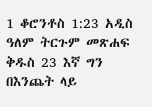1 ቆሮንቶስ 1:23 አዲስ ዓለም ትርጉም መጽሐፍ ቅዱስ 23 እኛ ግን በእንጨት ላይ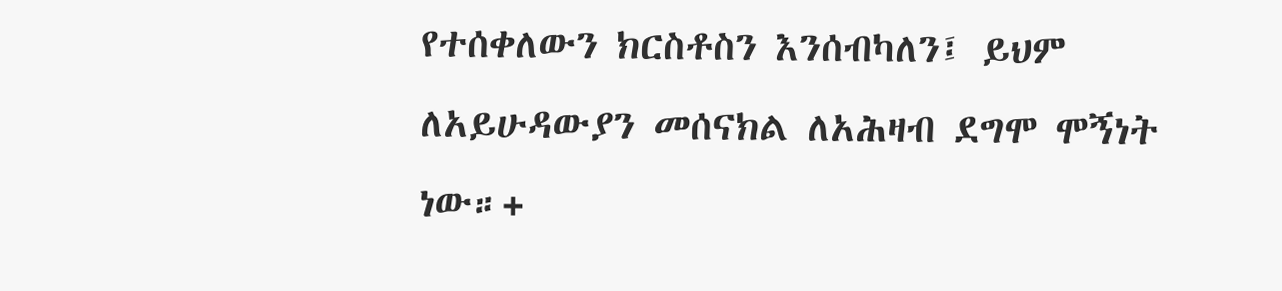የተሰቀለውን ክርስቶስን እንሰብካለን፤ ይህም ለአይሁዳውያን መሰናክል ለአሕዛብ ደግሞ ሞኝነት ነው።+